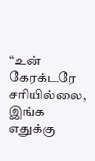“உன் கேரக்டரே சரியில்லை, இங்க எதுக்கு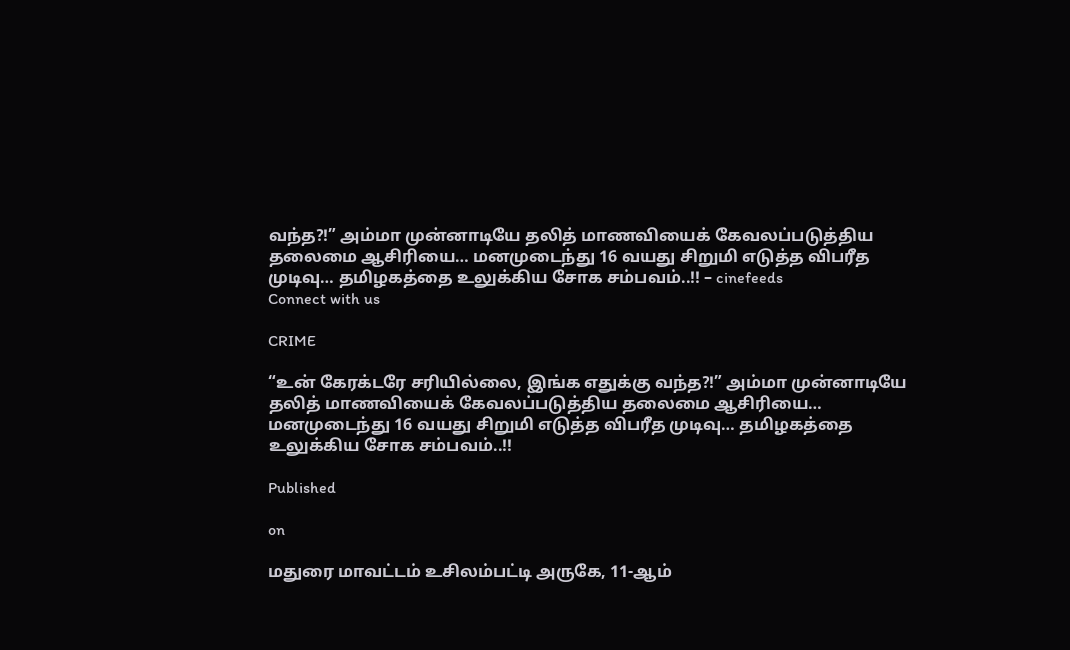வந்த?!” அம்மா முன்னாடியே தலித் மாணவியைக் கேவலப்படுத்திய தலைமை ஆசிரியை… மனமுடைந்து 16 வயது சிறுமி எடுத்த விபரீத முடிவு… தமிழகத்தை உலுக்கிய சோக சம்பவம்..!! – cinefeeds
Connect with us

CRIME

“உன் கேரக்டரே சரியில்லை, இங்க எதுக்கு வந்த?!” அம்மா முன்னாடியே தலித் மாணவியைக் கேவலப்படுத்திய தலைமை ஆசிரியை… மனமுடைந்து 16 வயது சிறுமி எடுத்த விபரீத முடிவு… தமிழகத்தை உலுக்கிய சோக சம்பவம்..!!

Published

on

மதுரை மாவட்டம் உசிலம்பட்டி அருகே, 11-ஆம்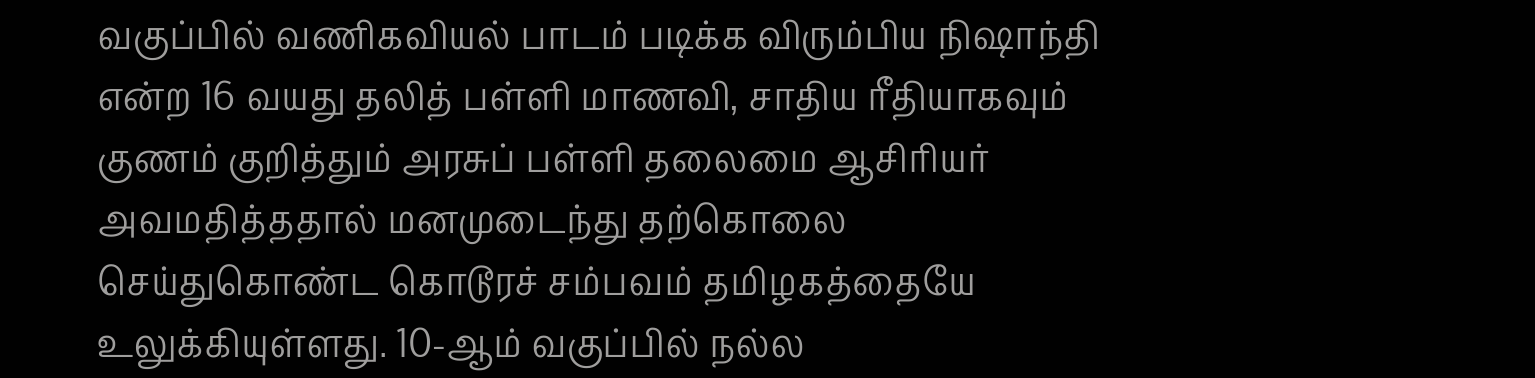வகுப்பில் வணிகவியல் பாடம் படிக்க விரும்பிய நிஷாந்தி என்ற 16 வயது தலித் பள்ளி மாணவி, சாதிய ரீதியாகவும் குணம் குறித்தும் அரசுப் பள்ளி தலைமை ஆசிரியர் அவமதித்ததால் மனமுடைந்து தற்கொலை செய்துகொண்ட கொடூரச் சம்பவம் தமிழகத்தையே உலுக்கியுள்ளது. 10-ஆம் வகுப்பில் நல்ல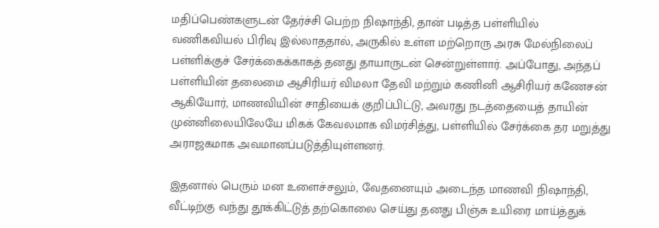மதிப்பெண்களுடன் தேர்ச்சி பெற்ற நிஷாந்தி, தான் படித்த பள்ளியில் வணிகவியல் பிரிவு இல்லாததால், அருகில் உள்ள மற்றொரு அரசு மேல்நிலைப் பள்ளிக்குச் சேர்க்கைக்காகத் தனது தாயாருடன் சென்றுள்ளார். அப்போது, அந்தப் பள்ளியின் தலைமை ஆசிரியர் விமலா தேவி மற்றும் கணினி ஆசிரியர் கணேசன் ஆகியோர், மாணவியின் சாதியைக் குறிப்பிட்டு, அவரது நடத்தையைத் தாயின் முன்னிலையிலேயே மிகக் கேவலமாக விமர்சித்து, பள்ளியில் சேர்க்கை தர மறுத்து அராஜகமாக அவமானப்படுத்தியுள்ளனர்.

இதனால் பெரும் மன உளைச்சலும், வேதனையும் அடைந்த மாணவி நிஷாந்தி, வீட்டிற்கு வந்து தூக்கிட்டுத் தற்கொலை செய்து தனது பிஞ்சு உயிரை மாய்த்துக்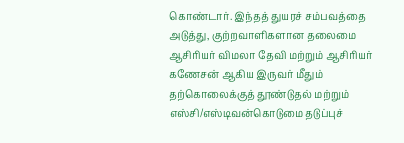கொண்டார். இந்தத் துயரச் சம்பவத்தை அடுத்து, குற்றவாளிகளான தலைமை ஆசிரியர் விமலா தேவி மற்றும் ஆசிரியர் கணேசன் ஆகிய இருவர் மீதும் தற்கொலைக்குத் தூண்டுதல் மற்றும் எஸ்சி/எஸ்டிவன்கொடுமை தடுப்புச்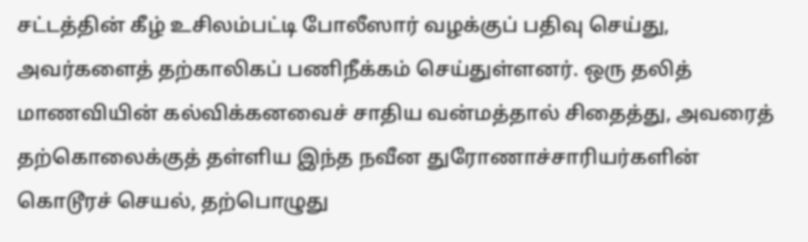சட்டத்தின் கீழ் உசிலம்பட்டி போலீஸார் வழக்குப் பதிவு செய்து, அவர்களைத் தற்காலிகப் பணிநீக்கம் செய்துள்ளனர். ஒரு தலித் மாணவியின் கல்விக்கனவைச் சாதிய வன்மத்தால் சிதைத்து, அவரைத் தற்கொலைக்குத் தள்ளிய இந்த நவீன துரோணாச்சாரியர்களின் கொடூரச் செயல், தற்பொழுது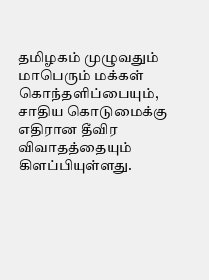தமிழகம் முழுவதும் மாபெரும் மக்கள் கொந்தளிப்பையும், சாதிய கொடுமைக்கு எதிரான தீவிர விவாதத்தையும் கிளப்பியுள்ளது.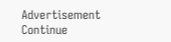Advertisement
Continue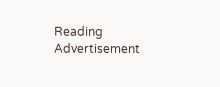Reading
Advertisement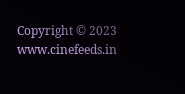Copyright © 2023 www.cinefeeds.in